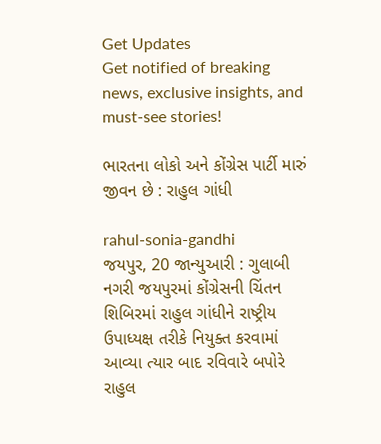Get Updates
Get notified of breaking news, exclusive insights, and must-see stories!

ભારતના લોકો અને કોંગ્રેસ પાર્ટી મારું જીવન છે : રાહુલ ગાંધી

rahul-sonia-gandhi
જયપુર, 20 જાન્યુઆરી : ગુલાબી નગરી જયપુરમાં કોંગ્રેસની ચિંતન શિબિરમાં રાહુલ ગાંધીને રાષ્ટ્રીય ઉપાધ્યક્ષ તરીકે નિયુક્ત કરવામાં આવ્યા ત્યાર બાદ રવિવારે બપોરે રાહુલ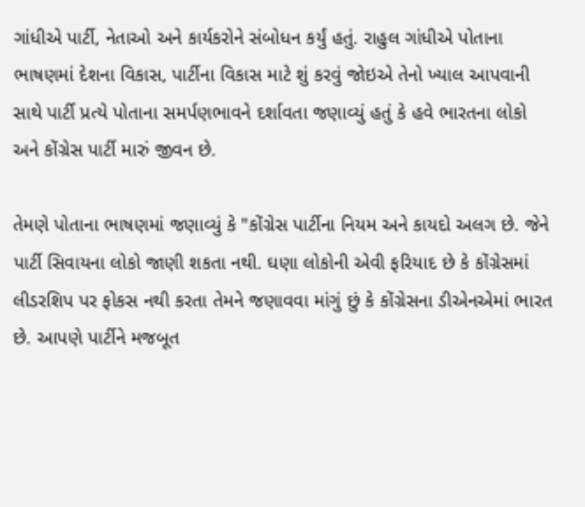ગાંધીએ પાર્ટી, નેતાઓ અને કાર્યકરોને સંબોધન કર્યું હતું. રાહુલ ગાંધીએ પોતાના ભાષણમાં દેશના વિકાસ, પાર્ટીના વિકાસ માટે શું કરવું જોઇએ તેનો ખ્યાલ આપવાની સાથે પાર્ટી પ્રત્યે પોતાના સમર્પણભાવને દર્શાવતા જણાવ્યું હતું કે હવે ભારતના લોકો અને કોંગ્રેસ પાર્ટી મારું જીવન છે.

તેમણે પોતાના ભાષણમાં જણાવ્યું કે "કોંગ્રેસ પાર્ટીના નિયમ અને કાયદો અલગ છે. જેને પાર્ટી સિવાયના લોકો જાણી શકતા નથી. ઘણા લોકોની એવી ફરિયાદ છે કે કોંગ્રેસમાં લીડરશિપ પર ફોકસ નથી કરતા તેમને જણાવવા માંગું છું કે કોંગ્રેસના ડીએનએમાં ભારત છે. આપણે પાર્ટીને મજબૂત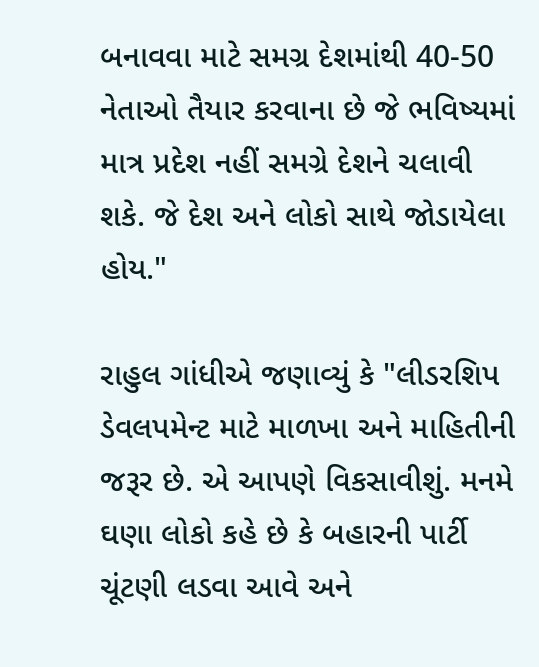બનાવવા માટે સમગ્ર દેશમાંથી 40-50 નેતાઓ તૈયાર કરવાના છે જે ભવિષ્યમાં માત્ર પ્રદેશ નહીં સમગ્રે દેશને ચલાવી શકે. જે દેશ અને લોકો સાથે જોડાયેલા હોય."

રાહુલ ગાંધીએ જણાવ્યું કે "લીડરશિપ ડેવલપમેન્ટ માટે માળખા અને માહિતીની જરૂર છે. એ આપણે વિકસાવીશું. મનમે ઘણા લોકો કહે છે કે બહારની પાર્ટી ચૂંટણી લડવા આવે અને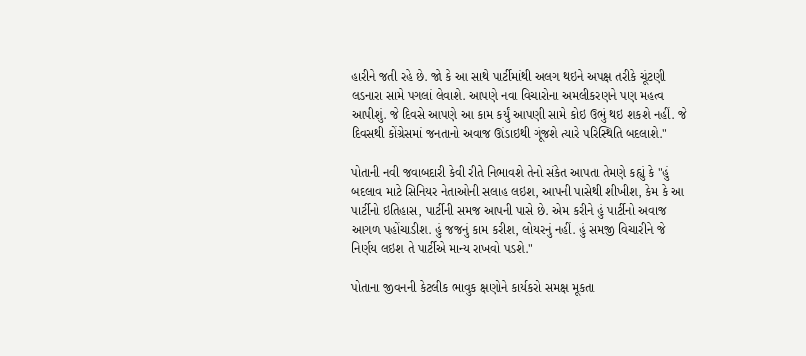હારીને જતી રહે છે. જો કે આ સાથે પાર્ટીમાંથી અલગ થઇને અપક્ષ તરીકે ચૂંટણી લડનારા સામે પગલાં લેવાશે. આપણે નવા વિચારોના અમલીકરણને પણ મહત્વ આપીશું. જે દિવસે આપણે આ કામ કર્યું આપણી સામે કોઇ ઉભું થઇ શકશે નહીં. જે દિવસથી કોંગ્રેસમાં જનતાનો અવાજ ઊંડાઇથી ગૂંજશે ત્યારે પરિસ્થિતિ બદલાશે."

પોતાની નવી જવાબદારી કેવી રીતે નિભાવશે તેનો સંકેત આપતા તેમણે કહ્યું કે "હું બદલાવ માટે સિનિયર નેતાઓની સલાહ લઇશ, આપની પાસેથી શીખીશ, કેમ કે આ પાર્ટીનો ઇતિહાસ, પાર્ટીની સમજ આપની પાસે છે. એમ કરીને હું પાર્ટીનો અવાજ આગળ પહોંચાડીશ. હું જજનું કામ કરીશ, લોયરનું નહીં. હું સમજી વિચારીને જે નિર્ણય લઇશ તે પાર્ટીએ માન્ય રાખવો પડશે."

પોતાના જીવનની કેટલીક ભાવુક ક્ષણોને કાર્યકરો સમક્ષ મૂકતા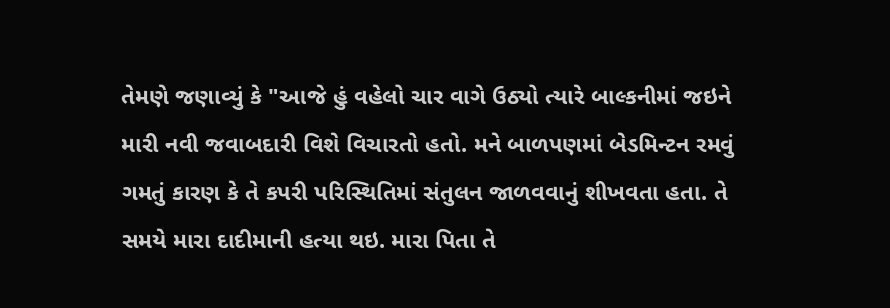તેમણે જણાવ્યું કે "આજે હું વહેલો ચાર વાગે ઉઠ્યો ત્યારે બાલ્કનીમાં જઇને મારી નવી જવાબદારી વિશે વિચારતો હતો. મને બાળપણમાં બેડમિન્ટન રમવું ગમતું કારણ કે તે કપરી પરિસ્થિતિમાં સંતુલન જાળવવાનું શીખવતા હતા. તે સમયે મારા દાદીમાની હત્યા થઇ. મારા પિતા તે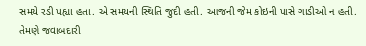સમયે રડી પહ્યા હતા. એ સમયની સ્થિતિ જુદી હતી. આજની જેમ કોઇની પાસે ગાડીઓ ન હતી. તેમણે જવાબદારી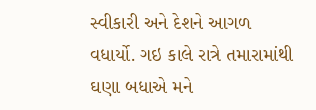સ્વીકારી અને દેશને આગળ વધાર્યો. ગઇ કાલે રાત્રે તમારામાંથી ઘણા બધાએ મને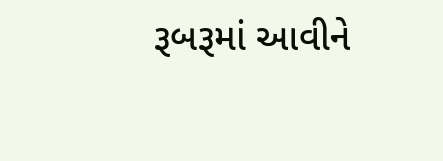રૂબરૂમાં આવીને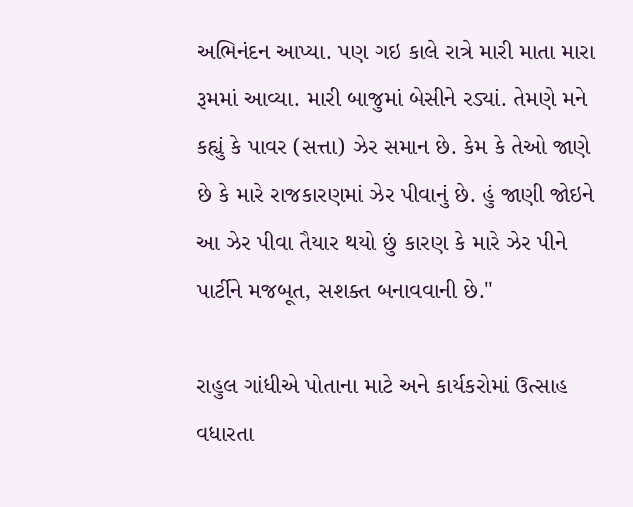અભિનંદન આપ્યા. પણ ગઇ કાલે રાત્રે મારી માતા મારા રૂમમાં આવ્યા. મારી બાજુમાં બેસીને રડ્યાં. તેમણે મને કહ્યું કે પાવર (સત્તા) ઝેર સમાન છે. કેમ કે તેઓ જાણે છે કે મારે રાજકારણમાં ઝેર પીવાનું છે. હું જાણી જોઇને આ ઝેર પીવા તૈયાર થયો છું કારણ કે મારે ઝેર પીને પાર્ટીને મજબૂત, સશક્ત બનાવવાની છે."

રાહુલ ગાંધીએ પોતાના માટે અને કાર્યકરોમાં ઉત્સાહ વધારતા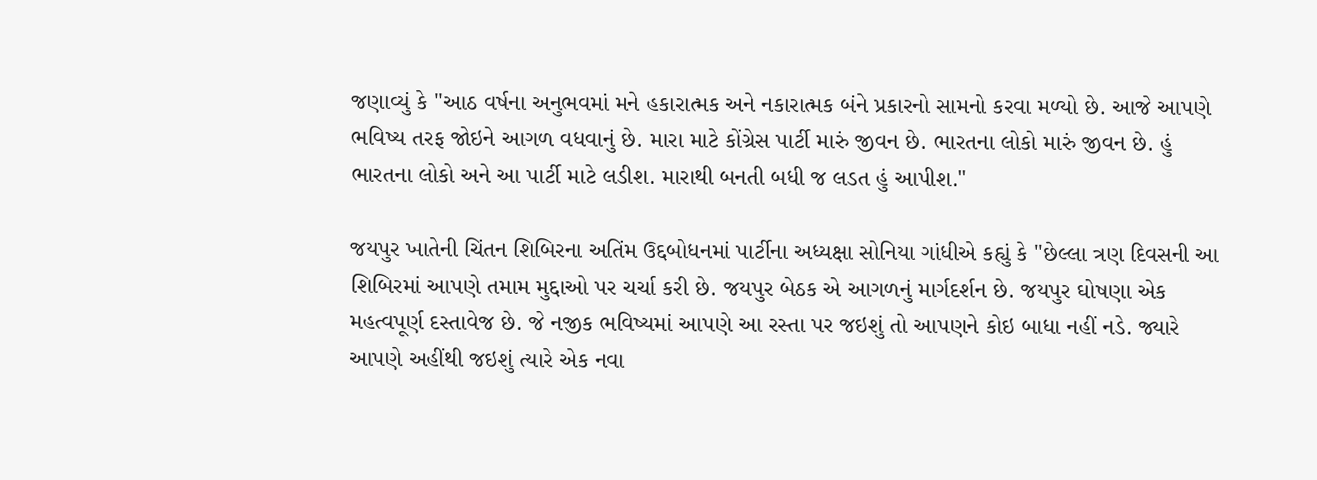જણાવ્યું કે "આઠ વર્ષના અનુભવમાં મને હકારાત્મક અને નકારાત્મક બંને પ્રકારનો સામનો કરવા મળ્યો છે. આજે આપણે ભવિષ્ય તરફ જોઇને આગળ વધવાનું છે. મારા માટે કોંગ્રેસ પાર્ટી મારું જીવન છે. ભારતના લોકો મારું જીવન છે. હું ભારતના લોકો અને આ પાર્ટી માટે લડીશ. મારાથી બનતી બધી જ લડત હું આપીશ."

જયપુર ખાતેની ચિંતન શિબિરના અતિંમ ઉદ્દબોધનમાં પાર્ટીના અધ્યક્ષા સોનિયા ગાંધીએ કહ્યું કે "છેલ્લા ત્રણ દિવસની આ શિબિરમાં આપણે તમામ મુદ્દાઓ પર ચર્ચા કરી છે. જયપુર બેઠક એ આગળનું માર્ગદર્શન છે. જયપુર ઘોષણા એક મહત્વપૂર્ણ દસ્તાવેજ છે. જે નજીક ભવિષ્યમાં આપણે આ રસ્તા પર જઇશું તો આપણને કોઇ બાધા નહીં નડે. જ્યારે આપણે અહીંથી જઇશું ત્યારે એક નવા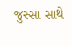જુસ્સા સાથે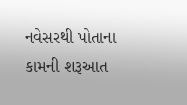નવેસરથી પોતાના કામની શરૂઆત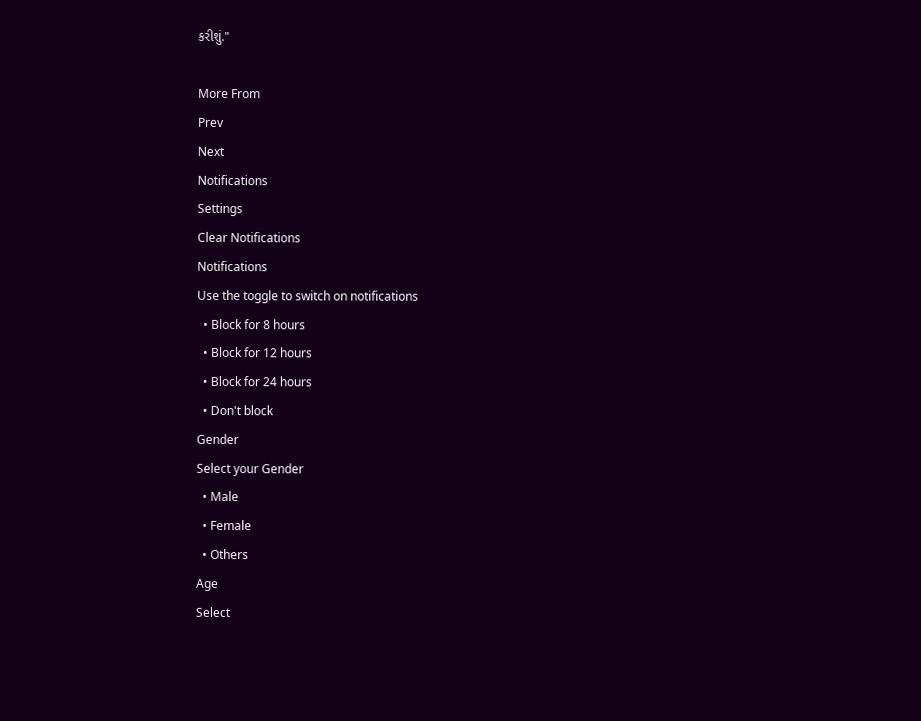કરીશું."

More From
Prev
Next
Notifications
Settings
Clear Notifications
Notifications
Use the toggle to switch on notifications
  • Block for 8 hours
  • Block for 12 hours
  • Block for 24 hours
  • Don't block
Gender
Select your Gender
  • Male
  • Female
  • Others
Age
Select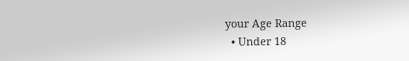your Age Range
  • Under 18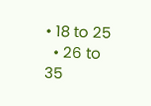• 18 to 25
  • 26 to 35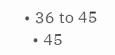• 36 to 45
  • 45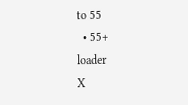to 55
  • 55+
loader
X